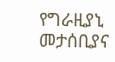የግራዚያኒ መታሰቢያና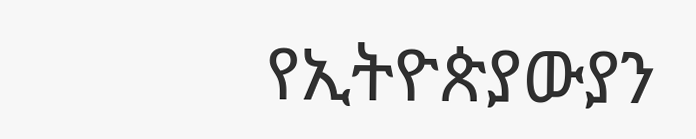የኢትዮጵያውያን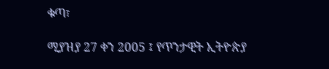ቁጣ፣

ሚያዝያ 27 ቀን 2005 ፤ የጥንታዊት ኢትዮጵያ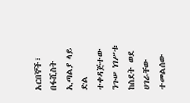አርበኞች፣ በፋሺስት ኢጣልያ ላይ ድል ተቀዳጅተው ንጉሠ ነገሥቱ ከስደት ወደ ሀገራቸው ተመልሰው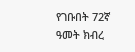የገቡበት 72ኛ ዓመት ክብረ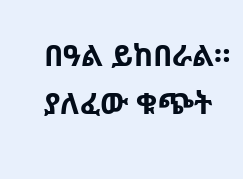በዓል ይከበራል። ያለፈው ቁጭት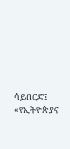ሳይበርድ፤ «የኢትዮጵያና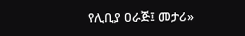የሊቢያ ዐራጅ፤ መታሪ»